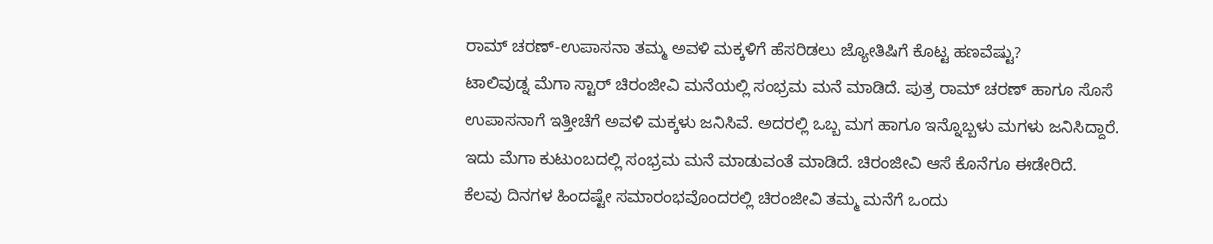ರಾಮ್ ಚರಣ್-ಉಪಾಸನಾ ತಮ್ಮ ಅವಳಿ ಮಕ್ಕಳಿಗೆ ಹೆಸರಿಡಲು ಜ್ಯೋತಿಷಿಗೆ ಕೊಟ್ಟ ಹಣವೆಷ್ಟು?
ಟಾಲಿವುಡ್ನ ಮೆಗಾ ಸ್ಟಾರ್ ಚಿರಂಜೀವಿ ಮನೆಯಲ್ಲಿ ಸಂಭ್ರಮ ಮನೆ ಮಾಡಿದೆ. ಪುತ್ರ ರಾಮ್ ಚರಣ್ ಹಾಗೂ ಸೊಸೆ ಉಪಾಸನಾಗೆ ಇತ್ತೀಚೆಗೆ ಅವಳಿ ಮಕ್ಕಳು ಜನಿಸಿವೆ. ಅದರಲ್ಲಿ ಒಬ್ಬ ಮಗ ಹಾಗೂ ಇನ್ನೊಬ್ಬಳು ಮಗಳು ಜನಿಸಿದ್ದಾರೆ. ಇದು ಮೆಗಾ ಕುಟುಂಬದಲ್ಲಿ ಸಂಭ್ರಮ ಮನೆ ಮಾಡುವಂತೆ ಮಾಡಿದೆ. ಚಿರಂಜೀವಿ ಆಸೆ ಕೊನೆಗೂ ಈಡೇರಿದೆ.
ಕೆಲವು ದಿನಗಳ ಹಿಂದಷ್ಟೇ ಸಮಾರಂಭವೊಂದರಲ್ಲಿ ಚಿರಂಜೀವಿ ತಮ್ಮ ಮನೆಗೆ ಒಂದು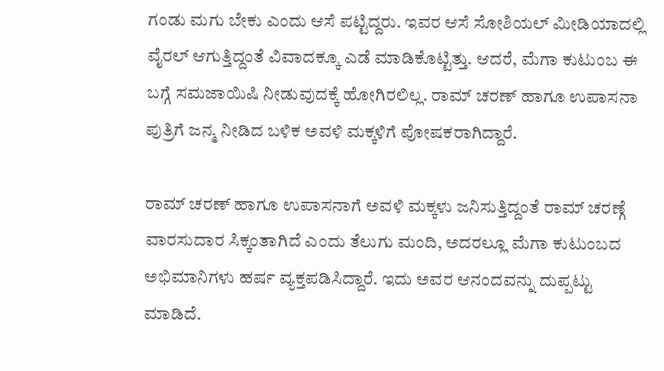ಗಂಡು ಮಗು ಬೇಕು ಎಂದು ಆಸೆ ಪಟ್ಟಿದ್ದರು. ಇವರ ಆಸೆ ಸೋಶಿಯಲ್ ಮೀಡಿಯಾದಲ್ಲಿ ವೈರಲ್ ಆಗುತ್ತಿದ್ದಂತೆ ವಿವಾದಕ್ಕೂ ಎಡೆ ಮಾಡಿಕೊಟ್ಟಿತ್ತು. ಆದರೆ, ಮೆಗಾ ಕುಟುಂಬ ಈ ಬಗ್ಗೆ ಸಮಜಾಯಿಷಿ ನೀಡುವುದಕ್ಕೆ ಹೋಗಿರಲಿಲ್ಲ. ರಾಮ್ ಚರಣ್ ಹಾಗೂ ಉಪಾಸನಾ ಪುತ್ರಿಗೆ ಜನ್ಮ ನೀಡಿದ ಬಳಿಕ ಅವಳಿ ಮಕ್ಕಳಿಗೆ ಪೋಷಕರಾಗಿದ್ದಾರೆ.

ರಾಮ್ ಚರಣ್ ಹಾಗೂ ಉಪಾಸನಾಗೆ ಅವಳಿ ಮಕ್ಕಳು ಜನಿಸುತ್ತಿದ್ದಂತೆ ರಾಮ್ ಚರಣ್ಗೆ ವಾರಸುದಾರ ಸಿಕ್ಕಂತಾಗಿದೆ ಎಂದು ತೆಲುಗು ಮಂದಿ, ಅದರಲ್ಲೂ ಮೆಗಾ ಕುಟುಂಬದ ಅಭಿಮಾನಿಗಳು ಹರ್ಷ ವ್ಯಕ್ತಪಡಿಸಿದ್ದಾರೆ. ಇದು ಅವರ ಆನಂದವನ್ನು ದುಪ್ಪಟ್ಟು ಮಾಡಿದೆ.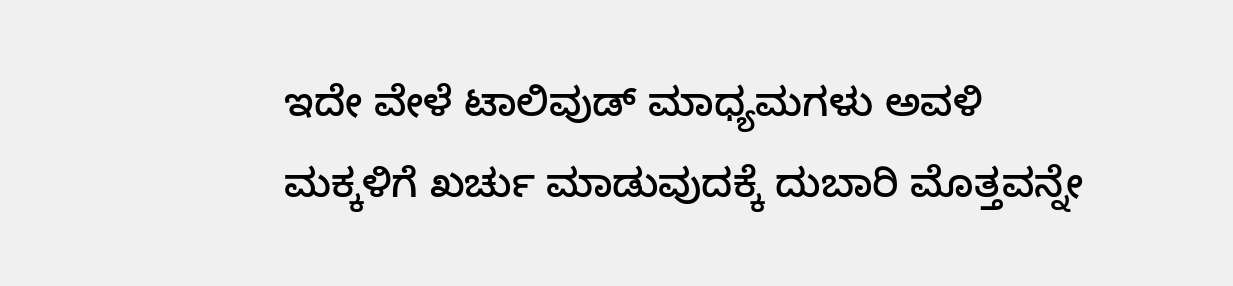ಇದೇ ವೇಳೆ ಟಾಲಿವುಡ್ ಮಾಧ್ಯಮಗಳು ಅವಳಿ ಮಕ್ಕಳಿಗೆ ಖರ್ಚು ಮಾಡುವುದಕ್ಕೆ ದುಬಾರಿ ಮೊತ್ತವನ್ನೇ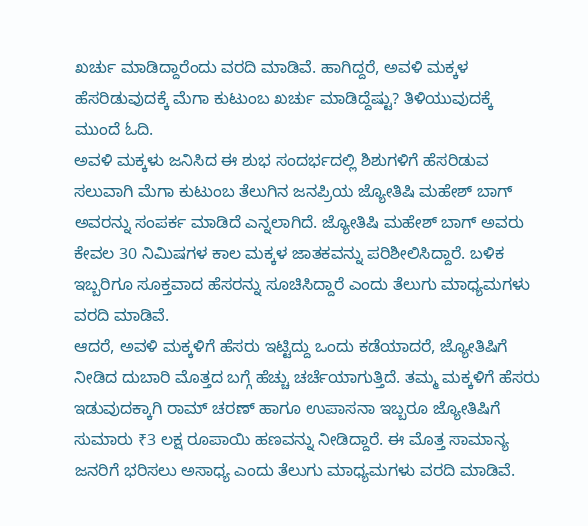ಖರ್ಚು ಮಾಡಿದ್ದಾರೆಂದು ವರದಿ ಮಾಡಿವೆ. ಹಾಗಿದ್ದರೆ, ಅವಳಿ ಮಕ್ಕಳ ಹೆಸರಿಡುವುದಕ್ಕೆ ಮೆಗಾ ಕುಟುಂಬ ಖರ್ಚು ಮಾಡಿದ್ದೆಷ್ಟು? ತಿಳಿಯುವುದಕ್ಕೆ ಮುಂದೆ ಓದಿ.
ಅವಳಿ ಮಕ್ಕಳು ಜನಿಸಿದ ಈ ಶುಭ ಸಂದರ್ಭದಲ್ಲಿ ಶಿಶುಗಳಿಗೆ ಹೆಸರಿಡುವ ಸಲುವಾಗಿ ಮೆಗಾ ಕುಟುಂಬ ತೆಲುಗಿನ ಜನಪ್ರಿಯ ಜ್ಯೋತಿಷಿ ಮಹೇಶ್ ಬಾಗ್ ಅವರನ್ನು ಸಂಪರ್ಕ ಮಾಡಿದೆ ಎನ್ನಲಾಗಿದೆ. ಜ್ಯೋತಿಷಿ ಮಹೇಶ್ ಬಾಗ್ ಅವರು ಕೇವಲ 30 ನಿಮಿಷಗಳ ಕಾಲ ಮಕ್ಕಳ ಜಾತಕವನ್ನು ಪರಿಶೀಲಿಸಿದ್ದಾರೆ. ಬಳಿಕ ಇಬ್ಬರಿಗೂ ಸೂಕ್ತವಾದ ಹೆಸರನ್ನು ಸೂಚಿಸಿದ್ದಾರೆ ಎಂದು ತೆಲುಗು ಮಾಧ್ಯಮಗಳು ವರದಿ ಮಾಡಿವೆ.
ಆದರೆ, ಅವಳಿ ಮಕ್ಕಳಿಗೆ ಹೆಸರು ಇಟ್ಟಿದ್ದು ಒಂದು ಕಡೆಯಾದರೆ, ಜ್ಯೋತಿಷಿಗೆ ನೀಡಿದ ದುಬಾರಿ ಮೊತ್ತದ ಬಗ್ಗೆ ಹೆಚ್ಚು ಚರ್ಚೆಯಾಗುತ್ತಿದೆ. ತಮ್ಮ ಮಕ್ಕಳಿಗೆ ಹೆಸರು ಇಡುವುದಕ್ಕಾಗಿ ರಾಮ್ ಚರಣ್ ಹಾಗೂ ಉಪಾಸನಾ ಇಬ್ಬರೂ ಜ್ಯೋತಿಷಿಗೆ ಸುಮಾರು ₹3 ಲಕ್ಷ ರೂಪಾಯಿ ಹಣವನ್ನು ನೀಡಿದ್ದಾರೆ. ಈ ಮೊತ್ತ ಸಾಮಾನ್ಯ ಜನರಿಗೆ ಭರಿಸಲು ಅಸಾಧ್ಯ ಎಂದು ತೆಲುಗು ಮಾಧ್ಯಮಗಳು ವರದಿ ಮಾಡಿವೆ.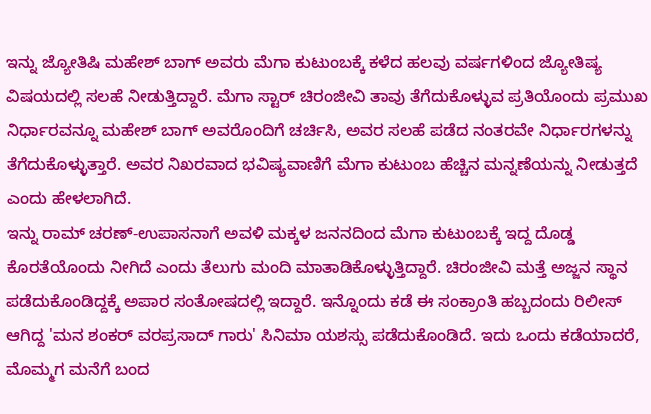ಇನ್ನು ಜ್ಯೋತಿಷಿ ಮಹೇಶ್ ಬಾಗ್ ಅವರು ಮೆಗಾ ಕುಟುಂಬಕ್ಕೆ ಕಳೆದ ಹಲವು ವರ್ಷಗಳಿಂದ ಜ್ಯೋತಿಷ್ಯ ವಿಷಯದಲ್ಲಿ ಸಲಹೆ ನೀಡುತ್ತಿದ್ದಾರೆ. ಮೆಗಾ ಸ್ಟಾರ್ ಚಿರಂಜೀವಿ ತಾವು ತೆಗೆದುಕೊಳ್ಳುವ ಪ್ರತಿಯೊಂದು ಪ್ರಮುಖ ನಿರ್ಧಾರವನ್ನೂ ಮಹೇಶ್ ಬಾಗ್ ಅವರೊಂದಿಗೆ ಚರ್ಚಿಸಿ, ಅವರ ಸಲಹೆ ಪಡೆದ ನಂತರವೇ ನಿರ್ಧಾರಗಳನ್ನು ತೆಗೆದುಕೊಳ್ಳುತ್ತಾರೆ. ಅವರ ನಿಖರವಾದ ಭವಿಷ್ಯವಾಣಿಗೆ ಮೆಗಾ ಕುಟುಂಬ ಹೆಚ್ಚಿನ ಮನ್ನಣೆಯನ್ನು ನೀಡುತ್ತದೆ ಎಂದು ಹೇಳಲಾಗಿದೆ.
ಇನ್ನು ರಾಮ್ ಚರಣ್-ಉಪಾಸನಾಗೆ ಅವಳಿ ಮಕ್ಕಳ ಜನನದಿಂದ ಮೆಗಾ ಕುಟುಂಬಕ್ಕೆ ಇದ್ದ ದೊಡ್ಡ ಕೊರತೆಯೊಂದು ನೀಗಿದೆ ಎಂದು ತೆಲುಗು ಮಂದಿ ಮಾತಾಡಿಕೊಳ್ಳುತ್ತಿದ್ದಾರೆ. ಚಿರಂಜೀವಿ ಮತ್ತೆ ಅಜ್ಜನ ಸ್ಥಾನ ಪಡೆದುಕೊಂಡಿದ್ದಕ್ಕೆ ಅಪಾರ ಸಂತೋಷದಲ್ಲಿ ಇದ್ದಾರೆ. ಇನ್ನೊಂದು ಕಡೆ ಈ ಸಂಕ್ರಾಂತಿ ಹಬ್ಬದಂದು ರಿಲೀಸ್ ಆಗಿದ್ದ 'ಮನ ಶಂಕರ್ ವರಪ್ರಸಾದ್ ಗಾರು' ಸಿನಿಮಾ ಯಶಸ್ಸು ಪಡೆದುಕೊಂಡಿದೆ. ಇದು ಒಂದು ಕಡೆಯಾದರೆ, ಮೊಮ್ಮಗ ಮನೆಗೆ ಬಂದ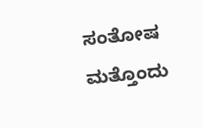ಸಂತೋಷ ಮತ್ತೊಂದು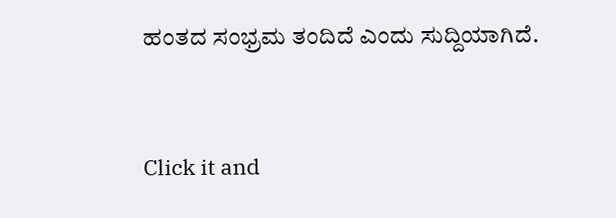ಹಂತದ ಸಂಭ್ರಮ ತಂದಿದೆ ಎಂದು ಸುದ್ದಿಯಾಗಿದೆ.


Click it and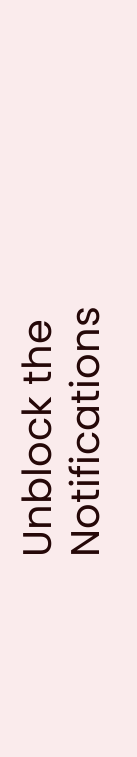Unblock the Notifications